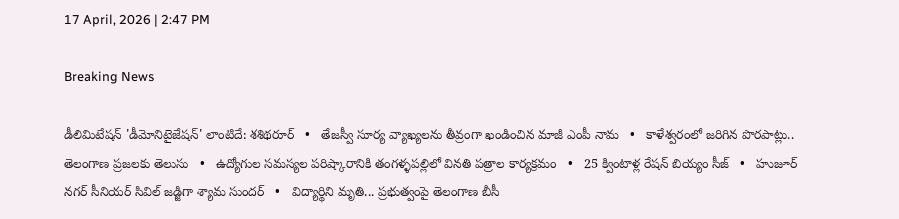17 April, 2026 | 2:47 PM

Breaking News

డీలిమిటేషన్ 'డీమోనిటైజేషన్' లాంటిదే: శశిథరూర్   •   తేజస్వీ సూర్య వ్యాఖ్యలను తీవ్రంగా ఖండించిన మాజీ ఎంపీ నామ   •   కాళేశ్వరంలో జరిగిన పొరపాట్లు.. తెలంగాణ ప్రజలకు తెలుసు   •   ఉద్యోగుల సమస్యల పరిష్కారానికి తంగళ్ళపల్లిలో వినతి పత్రాల కార్యక్రమం   •   25 క్వింటాళ్ల రేషన్ బియ్యం సీజ్   •   హుజూర్ నగర్ సీనియర్ సివిల్ జడ్జిగా శ్యామ సుందర్   •   విద్యార్థిని మృతి... ప్రభుత్వంపై తెలంగాణ బీసీ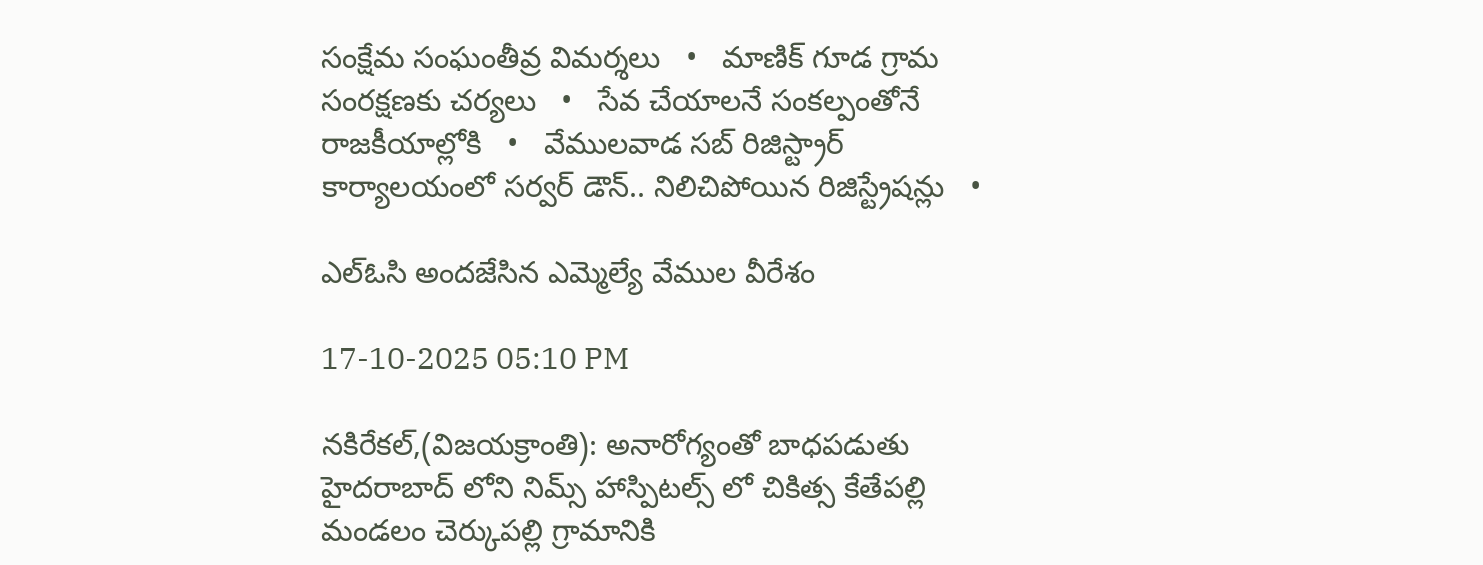సంక్షేమ సంఘంతీవ్ర విమర్శలు   •   మాణిక్ గూడ గ్రామ సంరక్షణకు చర్యలు   •   సేవ చేయాలనే సంకల్పంతోనే రాజకీయాల్లోకి   •   వేములవాడ సబ్ రిజిస్ట్రార్ కార్యాలయంలో సర్వర్ డౌన్.. నిలిచిపోయిన రిజిస్ట్రేషన్లు   •

ఎల్ఓసి అందజేసిన ఎమ్మెల్యే వేముల వీరేశం

17-10-2025 05:10 PM

నకిరేకల్,(విజయక్రాంతి): అనారోగ్యంతో బాధపడుతు హైదరాబాద్ లోని నిమ్స్ హాస్పిటల్స్ లో చికిత్స కేతేపల్లి మండలం చెర్కుపల్లి గ్రామానికి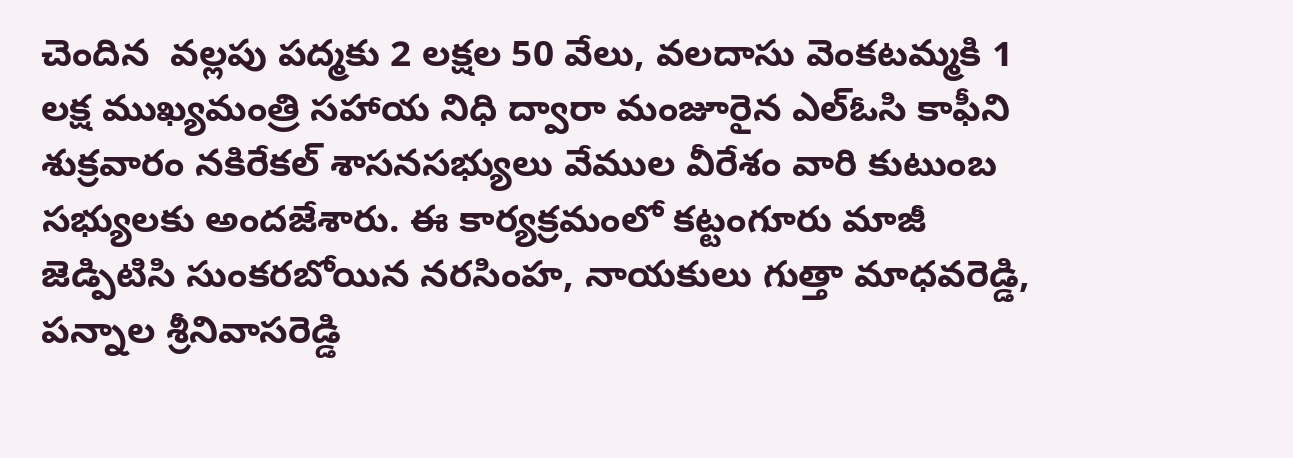చెందిన  వల్లపు పద్మకు 2 లక్షల 50 వేలు, వలదాసు వెంకటమ్మకి 1 లక్ష ముఖ్యమంత్రి సహాయ నిధి ద్వారా మంజూరైన ఎల్ఓసి కాఫీని శుక్రవారం నకిరేకల్ శాసనసభ్యులు వేముల వీరేశం వారి కుటుంబ సభ్యులకు అందజేశారు. ఈ కార్యక్రమంలో కట్టంగూరు మాజీ జెడ్పిటిసి సుంకరబోయిన నరసింహ, నాయకులు గుత్తా మాధవరెడ్డి, పన్నాల శ్రీనివాసరెడ్డి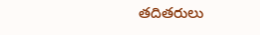తదితరులు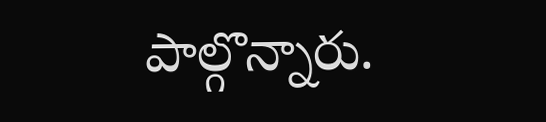పాల్గొన్నారు.